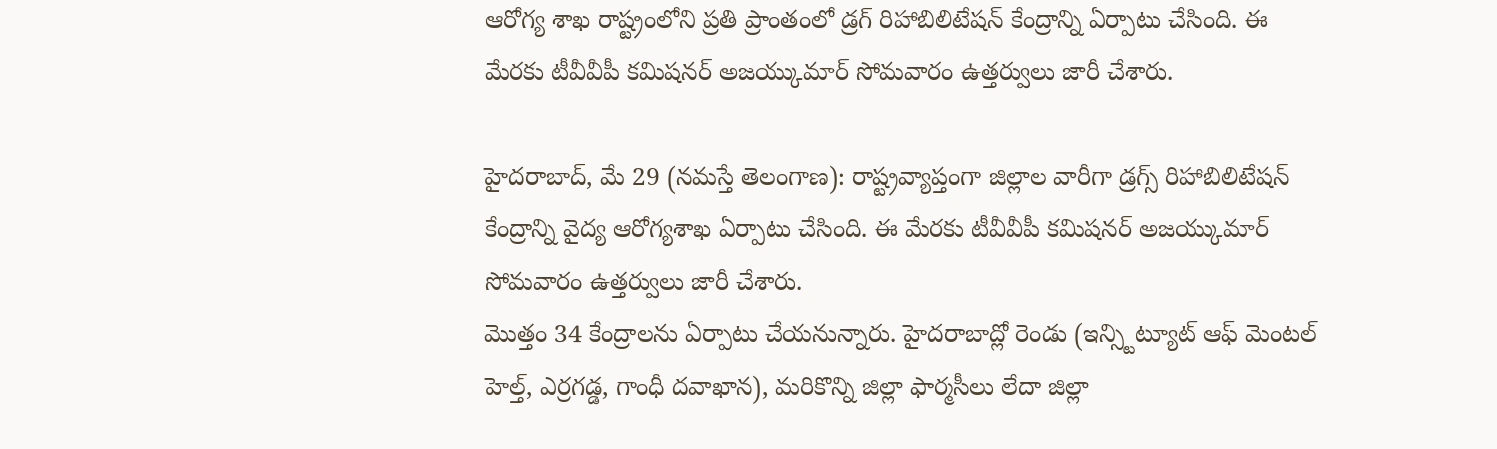ఆరోగ్య శాఖ రాష్ట్రంలోని ప్రతి ప్రాంతంలో డ్రగ్ రిహాబిలిటేషన్ కేంద్రాన్ని ఏర్పాటు చేసింది. ఈ మేరకు టీవీవీపీ కమిషనర్ అజయ్కుమార్ సోమవారం ఉత్తర్వులు జారీ చేశారు.

హైదరాబాద్, మే 29 (నమస్తే తెలంగాణ): రాష్ట్రవ్యాప్తంగా జిల్లాల వారీగా డ్రగ్స్ రిహాబిలిటేషన్ కేంద్రాన్ని వైద్య ఆరోగ్యశాఖ ఏర్పాటు చేసింది. ఈ మేరకు టీవీవీపీ కమిషనర్ అజయ్కుమార్ సోమవారం ఉత్తర్వులు జారీ చేశారు.
మొత్తం 34 కేంద్రాలను ఏర్పాటు చేయనున్నారు. హైదరాబాద్లో రెండు (ఇన్స్టిట్యూట్ ఆఫ్ మెంటల్ హెల్త్, ఎర్రగడ్డ, గాంధీ దవాఖాన), మరికొన్ని జిల్లా ఫార్మసీలు లేదా జిల్లా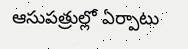ఆసుపత్రుల్లో ఏర్పాటు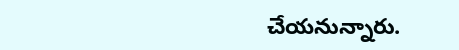చేయనున్నారు.